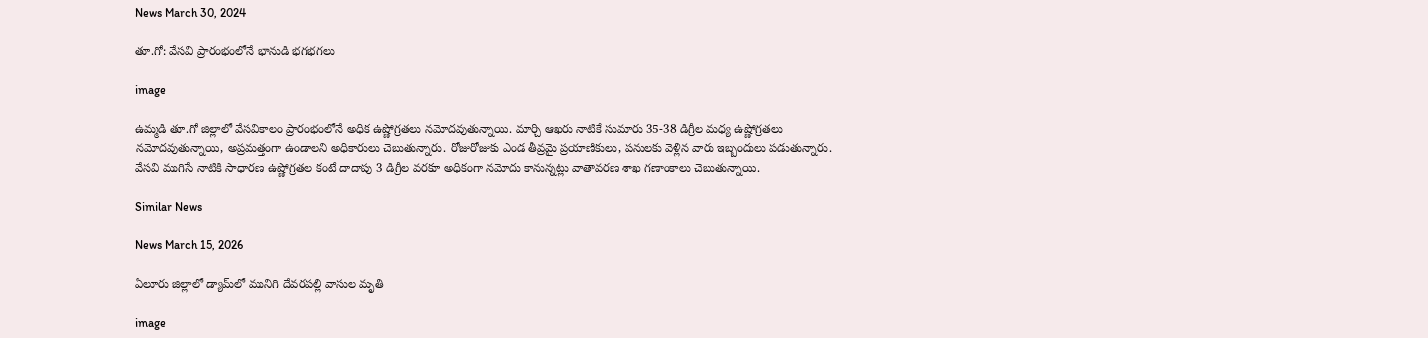News March 30, 2024

తూ.గో: వేసవి ప్రారంభంలోనే భానుడి భగభగలు

image

ఉమ్మడి తూ.గో జిల్లాలో వేసవికాలం ప్రారంభంలోనే అధిక ఉష్ణోగ్రతలు నమోదవుతున్నాయి. మార్చి ఆఖరు నాటికే సుమారు 35-38 డిగ్రీల మధ్య ఉష్ణోగ్రతలు నమోదవుతున్నాయి, అప్రమత్తంగా ఉండాలని అధికారులు చెబుతున్నారు. రోజురోజుకు ఎండ తీవ్రమై ప్రయాణికులు, పనులకు వెళ్లిన వారు ఇబ్బందులు పడుతున్నారు. వేసవి ముగిసే నాటికి సాధారణ ఉష్ణోగ్రతల కంటే దాదాపు 3 డిగ్రీల వరకూ అధికంగా నమోదు కానున్నట్లు వాతావరణ శాఖ గణాంకాలు చెబుతున్నాయి.

Similar News

News March 15, 2026

ఏలూరు జిల్లాలో డ్యామ్‌లో మునిగి దేవరపల్లి వాసుల మృతి

image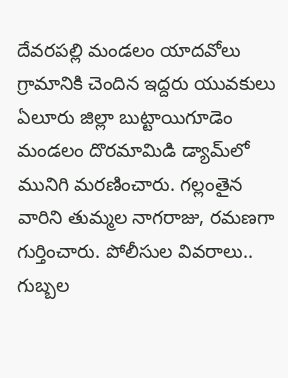దేవరపల్లి మండలం యాదవోలు గ్రామానికి చెందిన ఇద్దరు యువకులు ఏలూరు జిల్లా బుట్టాయిగూడెం మండలం దొరమామిడి డ్యామ్‌లో మునిగి మరణించారు. గల్లంతైన వారిని తుమ్మల నాగరాజు, రమణగా గుర్తించారు. పోలీసుల వివరాలు.. గుబ్బల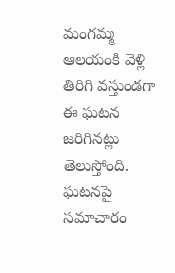మంగమ్మ ఆలయంకి వెళ్లి తిరిగి వస్తుండగా ఈ ఘటన జరిగినట్లు తెలుస్తోంది. ఘటనపై సమాచారం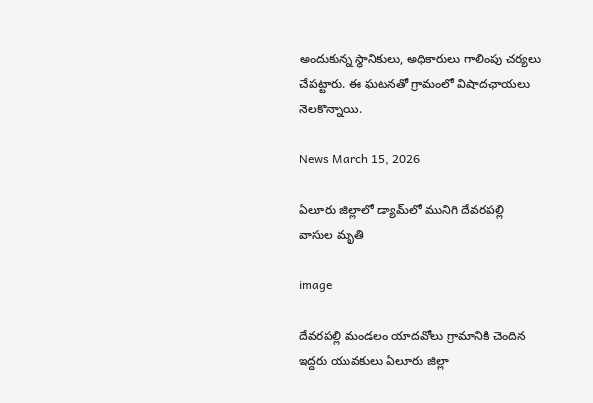అందుకున్న స్థానికులు, అధికారులు గాలింపు చర్యలు చేపట్టారు. ఈ ఘటనతో గ్రామంలో విషాదఛాయలు నెలకొన్నాయి.

News March 15, 2026

ఏలూరు జిల్లాలో డ్యామ్‌లో మునిగి దేవరపల్లి వాసుల మృతి

image

దేవరపల్లి మండలం యాదవోలు గ్రామానికి చెందిన ఇద్దరు యువకులు ఏలూరు జిల్లా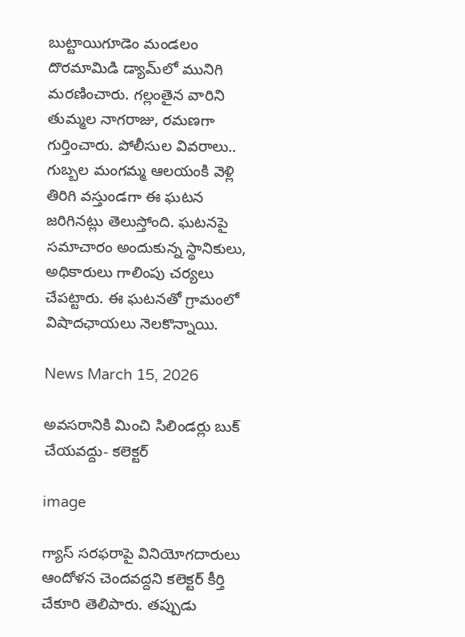బుట్టాయిగూడెం మండలం దొరమామిడి డ్యామ్‌లో మునిగి మరణించారు. గల్లంతైన వారిని తుమ్మల నాగరాజు, రమణగా గుర్తించారు. పోలీసుల వివరాలు.. గుబ్బల మంగమ్మ ఆలయంకి వెళ్లి తిరిగి వస్తుండగా ఈ ఘటన జరిగినట్లు తెలుస్తోంది. ఘటనపై సమాచారం అందుకున్న స్థానికులు, అధికారులు గాలింపు చర్యలు చేపట్టారు. ఈ ఘటనతో గ్రామంలో విషాదఛాయలు నెలకొన్నాయి.

News March 15, 2026

అవసరానికి మించి సిలిండర్లు బుక్ చేయవద్దు- కలెక్టర్

image

గ్యాస్ సరఫరాపై వినియోగదారులు ఆందోళన చెందవద్దని కలెక్టర్ కీర్తి చేకూరి తెలిపారు. తప్పుడు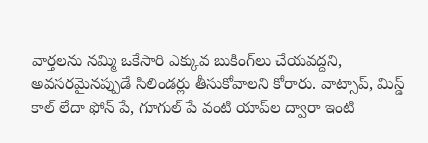వార్తలను నమ్మి ఒకేసారి ఎక్కువ బుకింగ్‌లు చేయవద్దని, అవసరమైనప్పుడే సిలిండర్లు తీసుకోవాలని కోరారు. వాట్సాప్, మిస్డ్ కాల్ లేదా ఫోన్ పే, గూగుల్ పే వంటి యాప్‌ల ద్వారా ఇంటి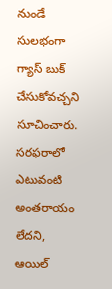నుండే సులభంగా గ్యాస్ బుక్ చేసుకోవచ్చని సూచించారు. సరఫరాలో ఎటువంటి అంతరాయం లేదని, ఆయిల్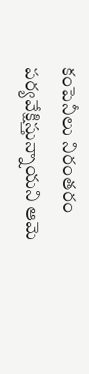కంపెనీలు నిరంతరం పర్యవేక్షిస్తున్నాయని ఆమె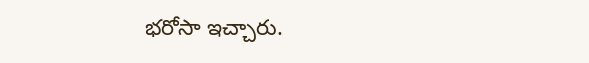భరోసా ఇచ్చారు.